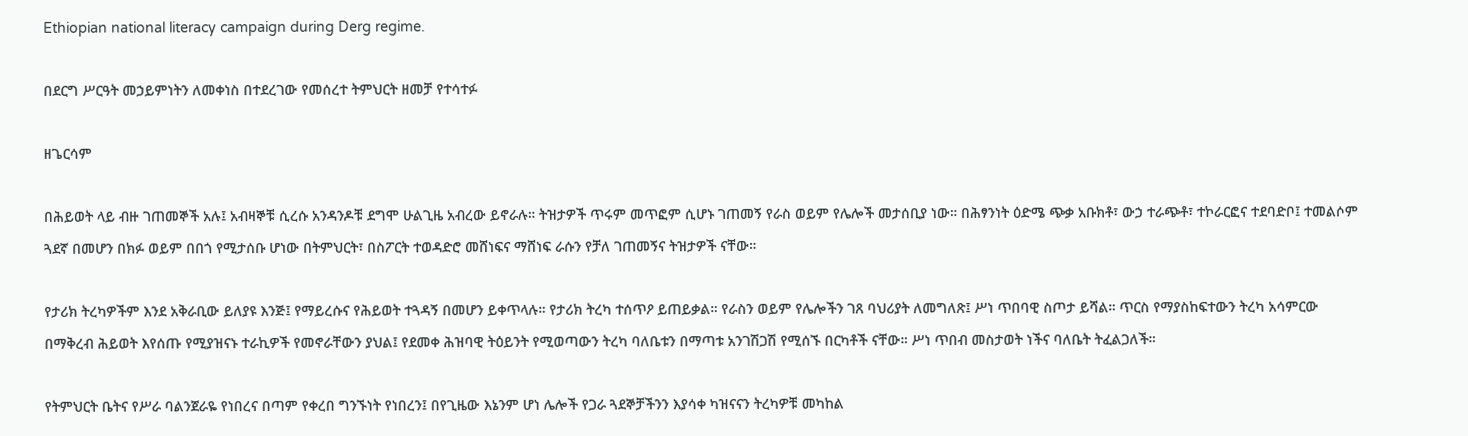Ethiopian national literacy campaign during Derg regime.

በደርግ ሥርዓት መኃይምነትን ለመቀነስ በተደረገው የመሰረተ ትምህርት ዘመቻ የተሳተፉ

ዘጌርሳም

በሕይወት ላይ ብዙ ገጠመኞች አሉ፤ አብዛኞቹ ሲረሱ አንዳንዶቹ ደግሞ ሁልጊዜ አብረው ይኖራሉ። ትዝታዎች ጥሩም መጥፎም ሲሆኑ ገጠመኝ የራስ ወይም የሌሎች መታሰቢያ ነው። በሕፃንነት ዕድሜ ጭቃ አቡክቶ፣ ውኃ ተራጭቶ፣ ተኮራርፎና ተደባድቦ፤ ተመልሶም ጓደኛ በመሆን በክፉ ወይም በበጎ የሚታሰቡ ሆነው በትምህርት፣ በስፖርት ተወዳድሮ መሸነፍና ማሸነፍ ራሱን የቻለ ገጠመኝና ትዝታዎች ናቸው።

የታሪክ ትረካዎችም እንደ አቅራቢው ይለያዩ እንጅ፤ የማይረሱና የሕይወት ተጓዳኝ በመሆን ይቀጥላሉ። የታሪክ ትረካ ተሰጥዖ ይጠይቃል። የራስን ወይም የሌሎችን ገጸ ባህሪያት ለመግለጽ፤ ሥነ ጥበባዊ ስጦታ ይሻል። ጥርስ የማያስከፍተውን ትረካ አሳምርው በማቅረብ ሕይወት እየሰጡ የሚያዝናኑ ተራኪዎች የመኖራቸውን ያህል፤ የደመቀ ሕዝባዊ ትዕይንት የሚወጣውን ትረካ ባለቤቱን በማጣቱ አንገሽጋሽ የሚሰኙ በርካቶች ናቸው። ሥነ ጥበብ መስታወት ነችና ባለቤት ትፈልጋለች።

የትምህርት ቤትና የሥራ ባልንጀራዬ የነበረና በጣም የቀረበ ግንኙነት የነበረን፤ በየጊዜው እኔንም ሆነ ሌሎች የጋራ ጓደኞቻችንን እያሳቀ ካዝናናን ትረካዎቹ መካከል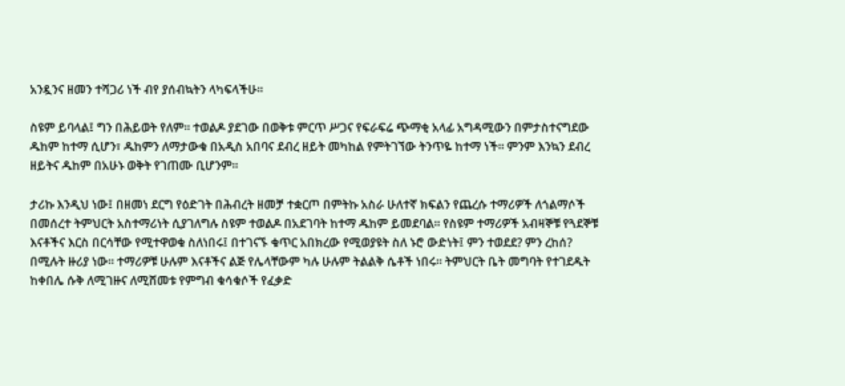አንዷንና ዘመን ተሻጋሪ ነች ብየ ያሰብኳትን ላካፍላችሁ።

ስዩም ይባላል፤ ግን በሕይወት የለም። ተወልዶ ያደገው በወቅቱ ምርጥ ሥጋና የፍራፍሬ ጭማቂ አላፊ አግዳሚውን በምታስተናግደው ዱከም ከተማ ሲሆን፣ ዱከምን ለማታውቁ በአዲስ አበባና ደብረ ዘይት መካከል የምትገኘው ትንጥዬ ከተማ ነች። ምንም እንኳን ደብረ ዘይትና ዱከም በአሁኑ ወቅት የገጠሙ ቢሆንም።

ታሪኩ እንዲህ ነው፤ በዘመነ ደርግ የዕድገት በሕብረት ዘመቻ ተቋርጦ በምትኩ አስራ ሁለተኛ ክፍልን የጨረሱ ተማሪዎች ለጎልማሶች በመሰረተ ትምህርት አስተማሪነት ሲያገለግሉ ስዩም ተወልዶ በአደገባት ከተማ ዱከም ይመደባል። የስዩም ተማሪዎች አብዛኞቹ የጓደኞቹ እናቶችና እርስ በርሳቸው የሚተዋወቁ ስለነበሩ፤ በተገናኙ ቁጥር አበክረው የሚወያዩት ስለ ኑሮ ውድነት፤ ምን ተወደደ? ምን ረከሰ? በሚሉት ዙሪያ ነው። ተማሪዎቹ ሁሉም እናቶችና ልጅ የሌላቸውም ካሉ ሁሉም ትልልቅ ሴቶች ነበሩ። ትምህርት ቤት መግባት የተገደዱት ከቀበሌ ሱቅ ለሚገዙና ለሚሸመቱ የምግብ ቁሳቁሶች የፈቃድ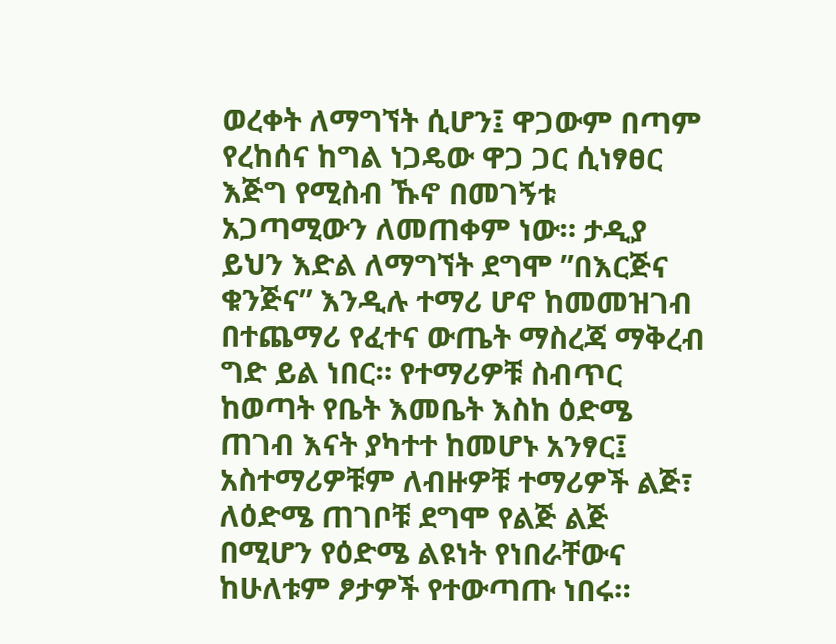ወረቀት ለማግኘት ሲሆን፤ ዋጋውም በጣም የረከሰና ከግል ነጋዴው ዋጋ ጋር ሲነፃፀር እጅግ የሚስብ ኹኖ በመገኝቱ አጋጣሚውን ለመጠቀም ነው። ታዲያ ይህን እድል ለማግኘት ደግሞ ”በእርጅና ቁንጅና” እንዲሉ ተማሪ ሆኖ ከመመዝገብ በተጨማሪ የፈተና ውጤት ማስረጃ ማቅረብ ግድ ይል ነበር። የተማሪዎቹ ስብጥር ከወጣት የቤት እመቤት እስከ ዕድሜ ጠገብ እናት ያካተተ ከመሆኑ አንፃር፤ አስተማሪዎቹም ለብዙዎቹ ተማሪዎች ልጅ፣ ለዕድሜ ጠገቦቹ ደግሞ የልጅ ልጅ በሚሆን የዕድሜ ልዩነት የነበራቸውና ከሁለቱም ፆታዎች የተውጣጡ ነበሩ።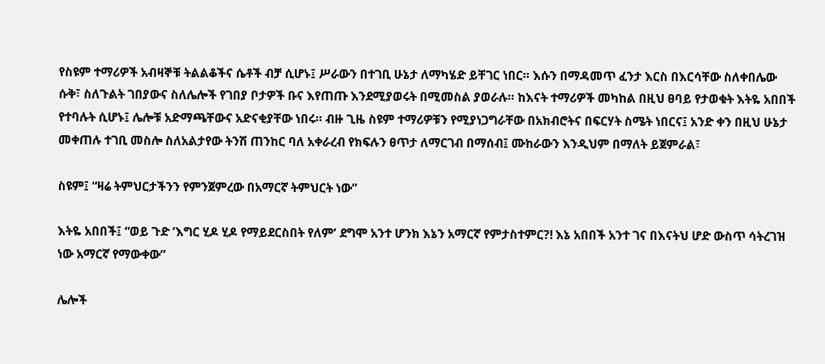የስዩም ተማሪዎች አብዛኞቹ ትልልቆችና ሴቶች ብቻ ሲሆኑ፤ ሥራውን በተገቢ ሁኔታ ለማካሄድ ይቸገር ነበር። እሱን በማዳመጥ ፈንታ እርስ በእርሳቸው ስለቀበሌው ሱቅ፣ ስለጉልት ገበያውና ስለሌሎች የገበያ ቦታዎች ቡና እየጠጡ እንደሚያወሩት በሚመስል ያወራሉ። ከእናት ተማሪዎች መካከል በዚህ ፀባይ የታወቁት እትዬ አበበች የተባሉት ሲሆኑ፤ ሌሎቹ አድማጫቸውና አድናቂያቸው ነበሩ። ብዙ ጊዜ ስዩም ተማሪዎቹን የሚያነጋግራቸው በአክብሮትና በፍርሃት ስሜት ነበርና፤ አንድ ቀን በዚህ ሁኔታ መቀጠሉ ተገቢ መስሎ ስለአልታየው ትንሽ ጠንከር ባለ አቀራረብ የክፍሉን ፀጥታ ለማርገብ በማሰብ፤ ሙከራውን እንዲህም በማለት ይጀምራል፣

ስዩም፤ “ዛሬ ትምህርታችንን የምንጀምረው በአማርኛ ትምህርት ነው”

እትዬ አበበች፤ “ወይ ጉድ ’እግር ሂዶ ሂዶ የማይደርስበት የለም’ ደግሞ አንተ ሆንክ እኔን አማርኛ የምታስተምር?! እኔ አበበች አንተ ገና በእናትህ ሆድ ውስጥ ሳትረገዝ ነው አማርኛ የማውቀው”

ሌሎች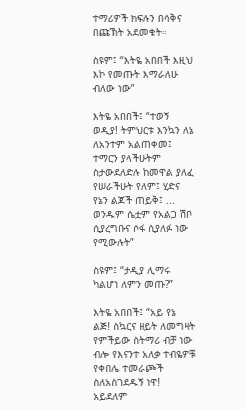ተማሪዎች ክፍሉን በሳቅና በጩኽት አደመቁት።

ስዩም፤ “እትዬ አበበች እዚህ እኮ የመጡት እማራለሁ ብለው ነው”

እትዬ አበበች፤ “ተወኝ ወዲያ! ትምህርቱ እንኳን ለኔ ለአንተም አልጠቀመ፤ ተማርን ያላችሁትም ስታውደለድሉ ከመዋል ያለፈ የሠራችሁት የለም፤ ሂድና የኔን ልጆች ጠይቅ፤ ... ወንዱም ሴቷም የአልጋ ሽቦ ሲያረግቡና ሶፋ ሲያለፉ ነው የሚውሉት”

ስዩም፤ “ታዲያ ሊማሩ ካልሆነ ለምን መጡ?”

እትዬ አበበች፤ “አይ የኔ ልጅ! ስኳርና ዘይት ለመግዛት የምችይው ስትማሪ ብቻ ነው ብሎ የእናንተ አለቃ ተብዬዎቹ የቀበሌ ተመራጮች ስለአስገደዱኝ ነዋ! አይደለም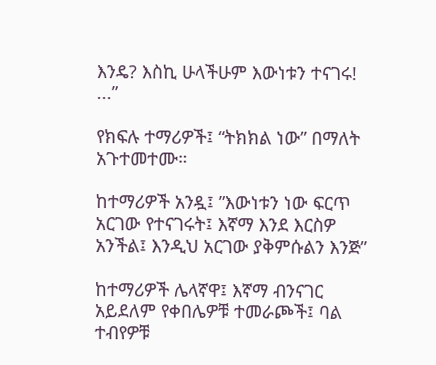እንዴ? እስኪ ሁላችሁም እውነቱን ተናገሩ! ...”

የክፍሉ ተማሪዎች፤ “ትክክል ነው” በማለት አጉተመተሙ።

ከተማሪዎች አንዷ፤ ”እውነቱን ነው ፍርጥ አርገው የተናገሩት፤ እኛማ እንደ እርስዎ አንችል፤ እንዲህ አርገው ያቅምሱልን እንጅ”

ከተማሪዎች ሌላኛዋ፤ እኛማ ብንናገር አይደለም የቀበሌዎቹ ተመራጮች፤ ባል ተብየዎቹ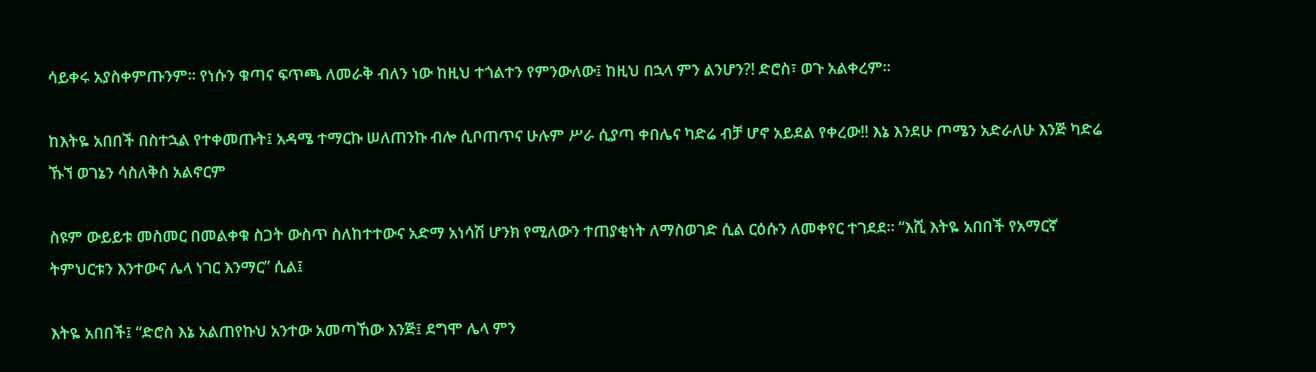ሳይቀሩ አያስቀምጡንም። የነሱን ቁጣና ፍጥጫ ለመራቅ ብለን ነው ከዚህ ተጎልተን የምንውለው፤ ከዚህ በኋላ ምን ልንሆን?! ድሮስ፣ ወጉ አልቀረም።

ከእትዬ አበበች በስተኋል የተቀመጡት፤ አዳሜ ተማርኩ ሠለጠንኩ ብሎ ሲቦጠጥና ሁሉም ሥራ ሲያጣ ቀበሌና ካድሬ ብቻ ሆኖ አይደል የቀረው!! እኔ እንደሁ ጦሜን አድራለሁ እንጅ ካድሬ ኹኘ ወገኔን ሳስለቅስ አልኖርም

ስዩም ውይይቱ መስመር በመልቀቁ ስጋት ውስጥ ስለከተተውና አድማ አነሳሽ ሆንክ የሚለውን ተጠያቂነት ለማስወገድ ሲል ርዕሱን ለመቀየር ተገደደ። “እሺ እትዬ አበበች የአማርኛ ትምህርቱን እንተውና ሌላ ነገር እንማር” ሲል፤

እትዬ አበበች፤ “ድሮስ እኔ አልጠየኩህ አንተው አመጣኸው እንጅ፤ ደግሞ ሌላ ምን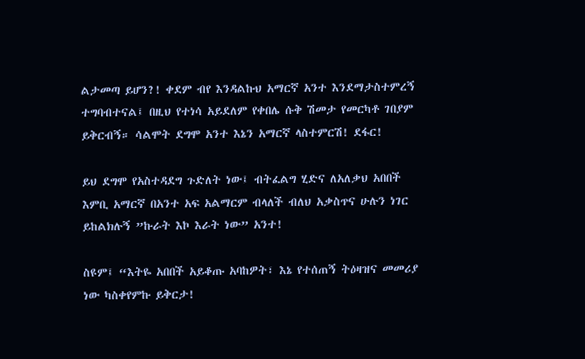ልታመጣ ይሆን?! ቀደም ብየ እንዳልኩህ አማርኛ አንተ እንደማታስተምረኝ ተግባብተናል፤ በዚህ የተነሳ አይደለም የቀበሌ ሱቅ ሽመታ የመርካቶ ገበያም ይቅርብኝ። ሳልሞት ደግሞ አንተ እኔን አማርኛ ላስተምርሽ! ደፋር!

ይህ ደግሞ የአስተዳደግ ጉድለት ነው፤ ብትፈልግ ሂድና ለአለቃህ አበበች እምቢ አማርኛ በአንተ አፍ አልማርም ብላለች ብለህ አቃስጥና ሁሉን ነገር ይከልክሉኝ ”ኩራት እኮ እራት ነው” አንተ!

ስዩም፤ “እትዬ አበበች አይቆጡ አባከዎት፣ እኔ የተሰጠኝ ትዕዛዝና መመሪያ ነው ካስቀየምኩ ይቅርታ!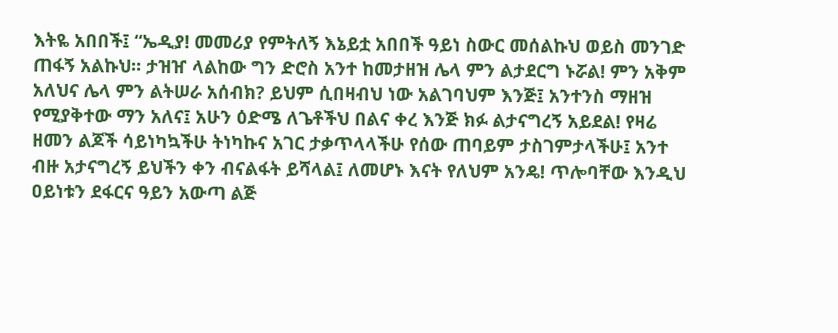እትዬ አበበች፤ “ኤዲያ! መመሪያ የምትለኝ እኔይቷ አበበች ዓይነ ስውር መሰልኩህ ወይስ መንገድ ጠፋኝ አልኩህ። ታዝዠ ላልከው ግን ድሮስ አንተ ከመታዘዝ ሌላ ምን ልታደርግ ኑሯል! ምን አቅም አለህና ሌላ ምን ልትሠራ አሰብክ? ይህም ሲበዛብህ ነው አልገባህም እንጅ፤ አንተንስ ማዘዝ የሚያቅተው ማን አለና፤ አሁን ዕድሜ ለጌቶችህ በልና ቀረ እንጅ ክፉ ልታናግረኝ አይደል! የዛሬ ዘመን ልጆች ሳይነካኳችሁ ትነካኩና አገር ታቃጥላላችሁ የሰው ጠባይም ታስገምታላችሁ፤ አንተ ብዙ አታናግረኝ ይህችን ቀን ብናልፋት ይሻላል፤ ለመሆኑ እናት የለህም አንዴ! ጥሎባቸው እንዲህ ዐይነቱን ደፋርና ዓይን አውጣ ልጅ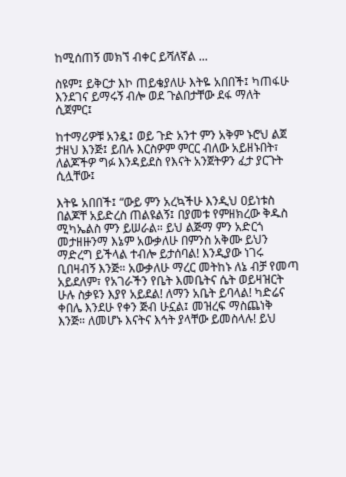ከሚሰጠኝ መክኘ ብቀር ይሻለኛል ...

ስዩም፤ ይቅርታ እኮ ጠይቄያለሁ እትዬ አበበች፤ ካጠፋሁ እንደገና ይማሩኝ ብሎ ወደ ጉልበታቸው ደፋ ማለት ሲጀምር፤

ከተማሪዎቹ አንዷ፤ ወይ ጉድ አንተ ምን አቅም ኑሮህ ልጀ ታዘህ እንጅ፤ ይበሉ እርስዎም ምርር ብለው አይዘኑበት፣ ለልጆችዎ ግፉ እንዳይደስ የእናት አንጀትዎን ፈታ ያርጉት ሲሏቸው፤

እትዬ አበበች፤ “ውይ ምን አረኳችሁ እንዲህ ዐይነቱስ በልጆቸ አይድረስ ጠልዩልኝ፤ በያመቱ የምዘክረው ቅዱስ ሚካኤልስ ምን ይሠራል። ይህ ልጅማ ምን አድርጎ መታዘዙንማ እኔም አውቃለሁ በምንስ አቅሙ ይህን ማድረግ ይችላል ተብሎ ይታሰባል! እንዲያው ነገሩ ቢበዛብኝ እንጅ። አውቃለሁ ማረር መትከኑ ለኔ ብቻ የመጣ አይደለም፣ የአገራችን የቤት እመቤትና ሴት ወይዛዝርት ሁሉ ስቃዩን እያየ አይደል! ለማን አቤት ይባላል! ካድሬና ቀበሌ እንደሁ የቀን ጅብ ሁኗል፤ መዝረፍ ማስጨነቅ እንጅ። ለመሆኑ እናትና እኅት ያላቸው ይመስላሉ! ይህ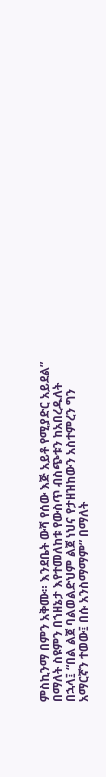ምስኪንማ በምን አቅሙ። እንደቤት ውሻ የሰው እጅ አይቶ የሚያድር አይደል” በማለት ስዩምን በኀዘኔታ እየተመለከቱ የውስጥ ብስጭቱን ከአበረዱለት በኋላ፤ “በል ልጀ ባልወልድህም ልጀ ነህና የታዘዝከውን አስተምረን ግን አማርኛን ተወው፤ በሱ አንስማማም” በማለት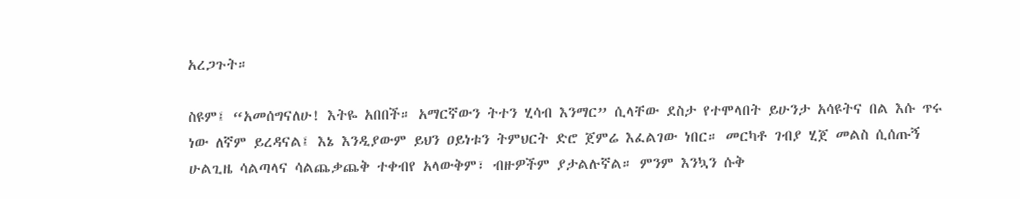አረጋጉት።

ስዩም፤ “አመሰግናለሁ! እትዬ አበበች። አማርኛውን ትተን ሂሳብ እንማር” ሲላቸው ደስታ የተሞላበት ይሁንታ አሳዩትና በል እሱ ጥሩ ነው ለኛም ይረዳናል፤ እኔ እንዲያውም ይህን ዐይነቱን ትምህርት ድሮ ጀምሬ እፈልገው ነበር። መርካቶ ገብያ ሂጀ መልስ ሲሰጡኝ ሁልጊዜ ሳልጣላና ሳልጨቃጨቅ ተቀብየ አላውቅም፣ ብዙዎችም ያታልሉኛል። ምንም እንኳን ሱቅ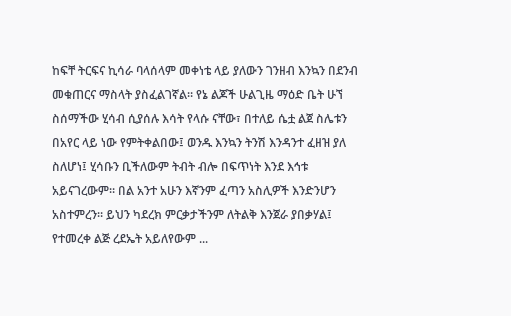ከፍቸ ትርፍና ኪሳራ ባላሰላም መቀነቴ ላይ ያለውን ገንዘብ እንኳን በደንብ መቁጠርና ማስላት ያስፈልገኛል። የኔ ልጆች ሁልጊዜ ማዕድ ቤት ሁኘ ስሰማችው ሂሳብ ሲያሰሉ እሳት የላሱ ናቸው፣ በተለይ ሴቷ ልጀ ስሌቱን በአየር ላይ ነው የምትቀልበው፤ ወንዱ እንኳን ትንሽ እንዳንተ ፈዘዝ ያለ ስለሆነ፤ ሂሳቡን ቢችለውም ትብት ብሎ በፍጥነት እንደ እኅቱ አይናገረውም። በል አንተ አሁን እኛንም ፈጣን አስሊዎች እንድንሆን አስተምረን። ይህን ካደረክ ምርቃታችንም ለትልቅ እንጀራ ያበቃሃል፤ የተመረቀ ልጅ ረደኤት አይለየውም ...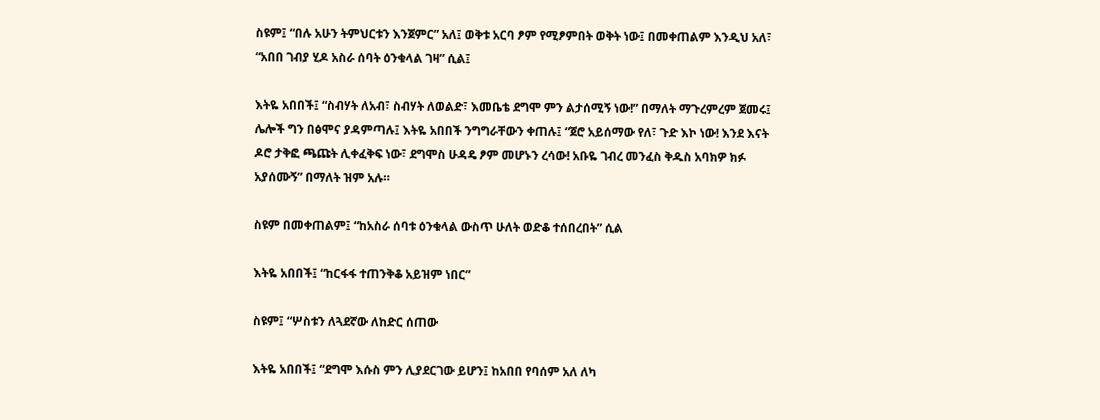ስዩም፤ “በሉ አሁን ትምህርቱን እንጀምር” አለ፤ ወቅቱ አርባ ፆም የሚፆምበት ወቅት ነው፤ በመቀጠልም እንዲህ አለ፣ “አበበ ገብያ ሂዶ አስራ ሰባት ዕንቁላል ገዛ” ሲል፤

እትዬ አበበች፤ “ስብሃት ለአብ፣ ስብሃት ለወልድ፣ እመቤቴ ደግሞ ምን ልታሰሚኝ ነው!” በማለት ማጉረምረም ጀመሩ፤ ሌሎች ግን በፅሞና ያዳምጣሉ፤ እትዬ አበበች ንግግራቸውን ቀጠሉ፤ “ጀሮ አይሰማው የለ፣ ጉድ እኮ ነው! እንደ እናት ዶሮ ታቅፎ ጫጩት ሊቀፈቅፍ ነው፣ ደግሞስ ሁዳዴ ፆም መሆኑን ረሳው! አቡዬ ገብረ መንፈስ ቅዱስ አባክዎ ክፉ አያሰሙኝ” በማለት ዝም አሉ።

ስዩም በመቀጠልም፤ “ከአስራ ሰባቱ ዕንቁላል ውስጥ ሁለት ወድቆ ተሰበረበት” ሲል

እትዬ አበበች፤ “ከርፋፋ ተጠንቅቆ አይዝም ነበር”

ስዩም፤ “ሦስቱን ለጓደኛው ለከድር ሰጠው

እትዬ አበበች፤ “ደግሞ እሱስ ምን ሊያደርገው ይሆን፤ ከአበበ የባሰም አለ ለካ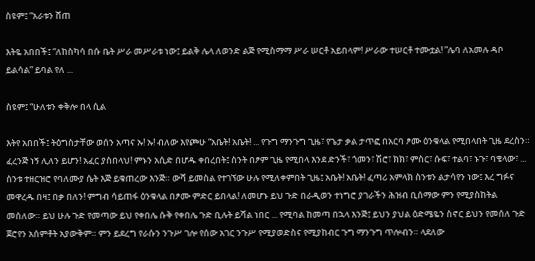ስዩም፤ “አራቱን ሸጠ

እትዬ አበበች፤ “ለከስካሳ በሱ ቤት ሥራ መሥራቱ ነው፤ ይልቅ ሌላ ለወንድ ልጅ የሚስማማ ሥራ ሠርቶ አይበላም! ሥራው ተሠርቶ ተሙቷል! ”ሌባ ለአመሉ ዳቦ ይልሳል” ይባል የለ ...

ስዩም፤ “ሁለቱን ቀቅሎ በላ ሲል

እትየ አበበች፤ ትዕግስታቸው ወሰን አጣና ኡ! ኡ! ብለው እየጮሁ “አቤት! አቤት! ... የጉግ ማንጉግ ጊዜ፣ የጌታ ቃል ታጥፎ በአርባ ፆሙ ዕንቁላል የሚበላበት ጊዜ ደረስን። ፈረንጅ ነኝ ሊለን ይሆን! አፈር ያስበላህ! ምኑን አሲድ በሆዱ ቀበረበት፤ ስንት በፆም ጊዜ የሚበላ እንደ ድንች፣ ጎመን፣ ሽሮ፣ ክክ፣ ምስር፣ ሱፍ፣ ተልባ፣ ኑጉ፣ ባቄላው፣ ... ስንቱ ተዘርዝሮ የባለሙያ ሴት እጅ ይቁጠረው እንጅ። ውሻ ይመስል የተገኘው ሁሉ የሚለቀምበት ጊዜ፤ አቤት! አቤት! ፈጣሪ አምላክ ስንቱን ልታሳየን ነው፤ እረ ግፉና መዋረዱ በዛ፤ በቃ በለን! ምግብ ሳይጠፋ ዕንቁላል በፆሙ ምድር ይበላል! ለመሆኑ ይህ ጉድ በራዲወን ተነግሮ ያገራችን ሕዝብ ቢሰማው ምን የሚያስከትል መሰለው። ይህ ሁሉ ጉድ የመጣው ይህ የቀበሌ ሱቅ የቀበሌ ጉድ ቢሉት ይሻል ነበር ... የሚባል ከመጣ በኋላ እንጅ፤ ይህን ያህል ዕድሜዬን ስኖር ይህን የመሰለ ጉድ ጀሮየን አሰምቶት አያውቅም። ምን ይደረግ የራሱን ንጉሥ ገሎ የሰው አገር ንጉሥ የሚያወድስና የሚያከብር ጉግ ማንጉግ ጥሎብን። ላደለው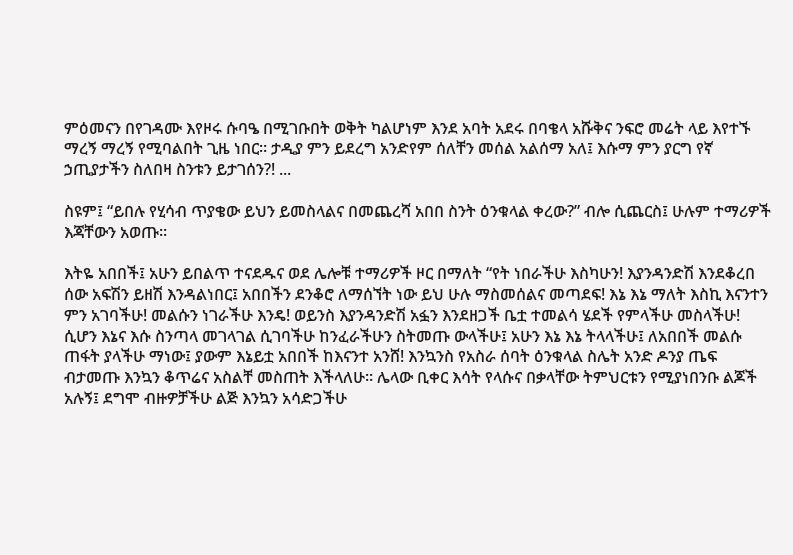ምዕመናን በየገዳሙ እየዞሩ ሱባዔ በሚገቡበት ወቅት ካልሆነም እንደ አባት አደሩ በባቄላ አሹቅና ንፍሮ መሬት ላይ እየተኙ ማረኝ ማረኝ የሚባልበት ጊዜ ነበር። ታዲያ ምን ይደረግ አንድየም ሰለቸን መሰል አልሰማ አለ፤ እሱማ ምን ያርግ የኛ ኃጢያታችን ስለበዛ ስንቱን ይታገሰን?! ...

ስዩም፤ “ይበሉ የሂሳብ ጥያቄው ይህን ይመስላልና በመጨረሻ አበበ ስንት ዕንቁላል ቀረው?” ብሎ ሲጨርስ፤ ሁሉም ተማሪዎች እጃቸውን አወጡ።

እትዬ አበበች፤ አሁን ይበልጥ ተናደዱና ወደ ሌሎቹ ተማሪዎች ዞር በማለት “የት ነበራችሁ እስካሁን! እያንዳንድሽ እንደቆረበ ሰው አፍሽን ይዘሽ እንዳልነበር፤ አበበችን ደንቆሮ ለማሰኘት ነው ይህ ሁሉ ማስመሰልና መጣደፍ! እኔ እኔ ማለት እስኪ እናንተን ምን አገባችሁ! መልሱን ነገራችሁ እንዴ! ወይንስ እያንዳንድሽ አፏን እንደዘጋች ቤቷ ተመልሳ ሄደች የምላችሁ መስላችሁ! ሲሆን እኔና እሱ ስንጣላ መገላገል ሲገባችሁ ከንፈራችሁን ስትመጡ ውላችሁ፤ አሁን እኔ እኔ ትላላችሁ፤ ለአበበች መልሱ ጠፋት ያላችሁ ማነው፤ ያውም እኔይቷ አበበች ከእናንተ አንሸ! እንኳንስ የአስራ ሰባት ዕንቁላል ስሌት አንድ ዶንያ ጤፍ ብታመጡ እንኳን ቆጥሬና አስልቸ መስጠት እችላለሁ። ሌላው ቢቀር እሳት የላሱና በቃላቸው ትምህርቱን የሚያነበንቡ ልጆች አሉኝ፤ ደግሞ ብዙዎቻችሁ ልጅ እንኳን አሳድጋችሁ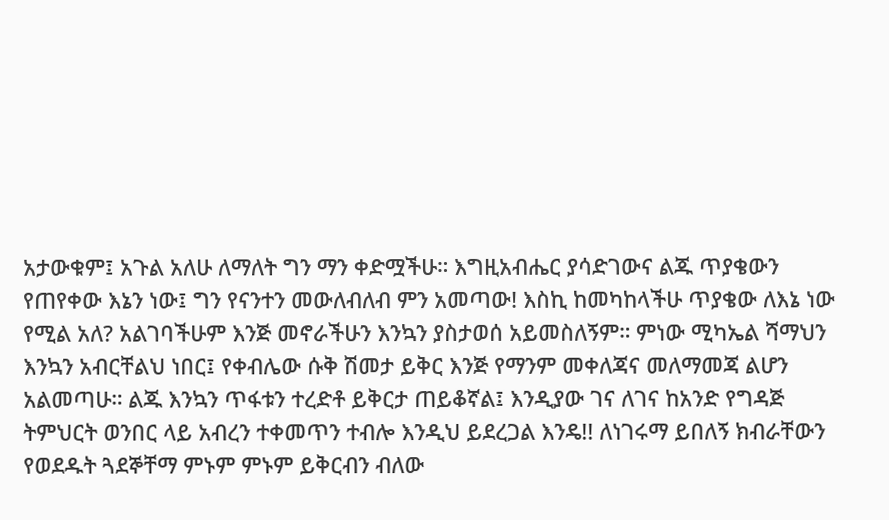አታውቁም፤ አጉል አለሁ ለማለት ግን ማን ቀድሟችሁ። እግዚአብሔር ያሳድገውና ልጁ ጥያቄውን የጠየቀው እኔን ነው፤ ግን የናንተን መውለብለብ ምን አመጣው! እስኪ ከመካከላችሁ ጥያቄው ለእኔ ነው የሚል አለ? አልገባችሁም እንጅ መኖራችሁን እንኳን ያስታወሰ አይመስለኝም። ምነው ሚካኤል ሻማህን እንኳን አብርቸልህ ነበር፤ የቀብሌው ሱቅ ሽመታ ይቅር እንጅ የማንም መቀለጃና መለማመጃ ልሆን አልመጣሁ። ልጁ እንኳን ጥፋቱን ተረድቶ ይቅርታ ጠይቆኛል፤ እንዲያው ገና ለገና ከአንድ የግዳጅ ትምህርት ወንበር ላይ አብረን ተቀመጥን ተብሎ እንዲህ ይደረጋል እንዴ!! ለነገሩማ ይበለኝ ክብራቸውን የወደዱት ጓደኞቸማ ምኑም ምኑም ይቅርብን ብለው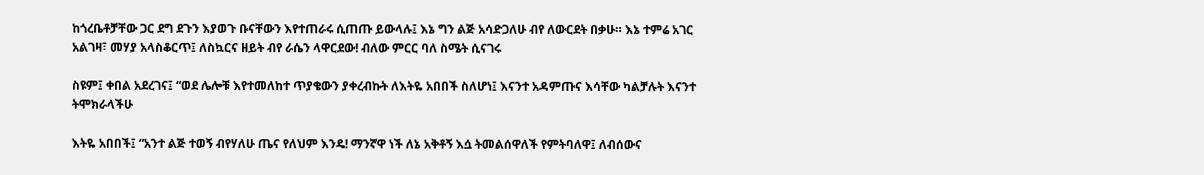ከጎረቤቶቻቸው ጋር ደግ ደጉን እያወጉ ቡናቸውን እየተጠራሩ ሲጠጡ ይውላሉ፤ እኔ ግን ልጅ አሳድጋለሁ ብየ ለውርደት በቃሁ። እኔ ተምሬ አገር አልገዛ፣ መሃያ አላስቆርጥ፤ ለስኳርና ዘይት ብየ ራሴን ላዋርደው! ብለው ምርር ባለ ስሜት ሲናገሩ

ስዩም፤ ቀበል አደረገና፤ “ወደ ሌሎቹ እየተመለከተ ጥያቄውን ያቀረብኩት ለእትዬ አበበች ስለሆነ፤ እናንተ አዳምጡና እሳቸው ካልቻሉት እናንተ ትሞክራላችሁ

እትዬ አበበች፤ “አንተ ልጅ ተወኝ ብየሃለሁ ጤና የለህም እንዴ! ማንኛዋ ነች ለኔ አቅቶኝ እሷ ትመልሰዋለች የምትባለዋ፤ ለብሰውና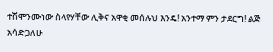ተሽሞንሙነው ስላየሃቸው ሊቅና አዋቂ መሰሉህ እንዴ! አንተማ ምን ታደርግ! ልጅ አሳድጋለሁ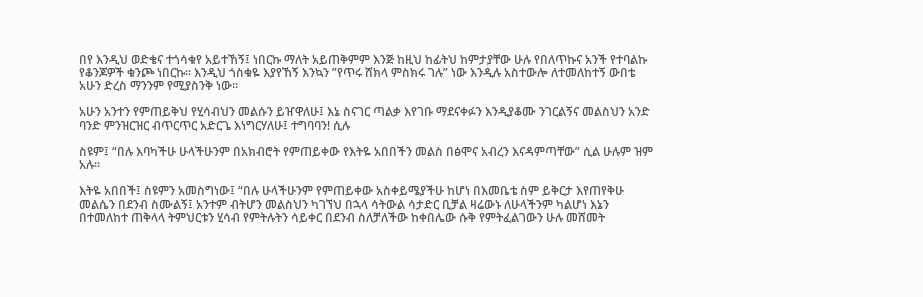በየ እንዲህ ወድቄና ተጎሳቁየ አይተኸኝ፤ ነበርኩ ማለት አይጠቅምም እንጅ ከዚህ ከፊትህ ከምታያቸው ሁሉ የበለጥኩና አንች የተባልኩ የቆንጆዎች ቁንጮ ነበርኩ። እንዲህ ጎስቁዬ እያየኸኝ እንኳን ”የጥሩ ሸክላ ምስክሩ ገሉ” ነው እንዲሉ አስተውሎ ለተመለከተኝ ውበቴ አሁን ድረስ ማንንም የሚያስንቅ ነው።

አሁን አንተን የምጠይቅህ የሂሳብህን መልሱን ይዠዋለሁ፤ እኔ ስናገር ጣልቃ እየገቡ ማደናቀፉን እንዲያቆሙ ንገርልኝና መልስህን አንድ ባንድ ምንዝርዝር ብጥርጥር አድርጌ እነግርሃለሁ፤ ተግባባን! ሲሉ

ስዩም፤ “በሉ እባካችሁ ሁላችሁንም በአክብሮት የምጠይቀው የእትዬ አበበችን መልስ በፅሞና አብረን እናዳምጣቸው” ሲል ሁሉም ዝም አሉ።

እትዬ አበበች፤ ስዩምን አመስግነው፤ “በሉ ሁላችሁንም የምጠይቀው አስቀይሜያችሁ ከሆነ በእመቤቴ ስም ይቅርታ እየጠየቅሁ መልሴን በደንብ ስሙልኝ፤ አንተም ብትሆን መልስህን ካገኘህ በኋላ ሳትውል ሳታድር ቢቻል ዛሬውኑ ለሁላችንም ካልሆነ እኔን በተመለከተ ጠቅላላ ትምህርቱን ሂሳብ የምትሉትን ሳይቀር በደንብ ስለቻለችው ከቀበሌው ሱቅ የምትፈልገውን ሁሉ መሸመት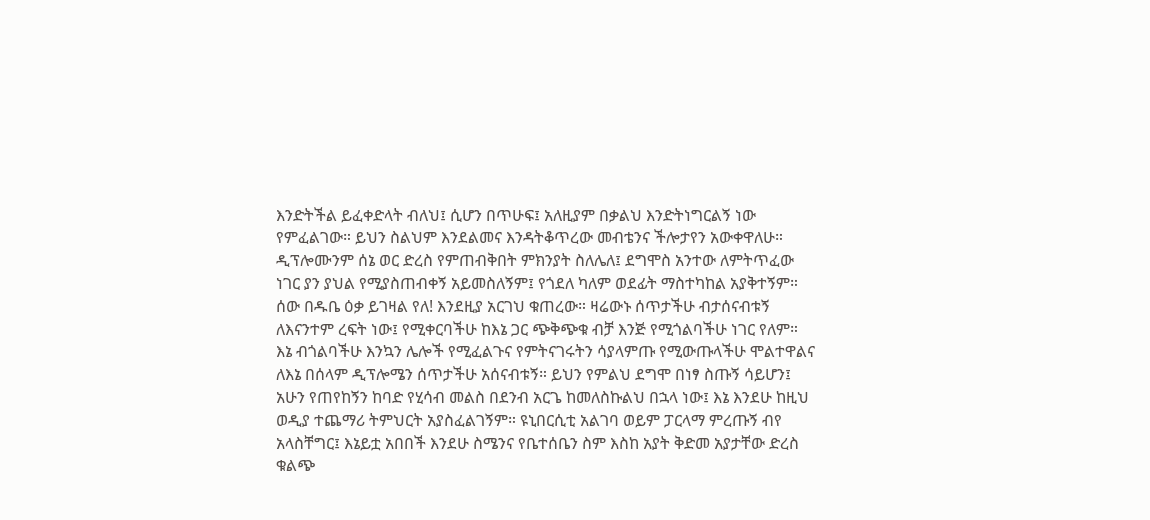እንድትችል ይፈቀድላት ብለህ፤ ሲሆን በጥሁፍ፤ አለዚያም በቃልህ እንድትነግርልኝ ነው የምፈልገው። ይህን ስልህም እንደልመና እንዳትቆጥረው መብቴንና ችሎታየን አውቀዋለሁ። ዲፕሎሙንም ሰኔ ወር ድረስ የምጠብቅበት ምክንያት ስለሌለ፤ ደግሞስ አንተው ለምትጥፈው ነገር ያን ያህል የሚያስጠብቀኝ አይመስለኝም፤ የጎደለ ካለም ወደፊት ማስተካከል አያቅተኝም። ሰው በዱቤ ዕቃ ይገዛል የለ! እንደዚያ አርገህ ቁጠረው። ዛሬውኑ ሰጥታችሁ ብታሰናብቱኝ ለእናንተም ረፍት ነው፤ የሚቀርባችሁ ከእኔ ጋር ጭቅጭቁ ብቻ እንጅ የሚጎልባችሁ ነገር የለም። እኔ ብጎልባችሁ እንኳን ሌሎች የሚፈልጉና የምትናገሩትን ሳያላምጡ የሚውጡላችሁ ሞልተዋልና ለእኔ በሰላም ዲፕሎሜን ሰጥታችሁ አሰናብቱኝ። ይህን የምልህ ደግሞ በነፃ ስጡኝ ሳይሆን፤ አሁን የጠየከኝን ከባድ የሂሳብ መልስ በደንብ አርጌ ከመለስኩልህ በኋላ ነው፤ እኔ እንደሁ ከዚህ ወዲያ ተጨማሪ ትምህርት አያስፈልገኝም። ዩኒበርሲቲ አልገባ ወይም ፓርላማ ምረጡኝ ብየ አላስቸግር፤ እኔይቷ አበበች እንደሁ ስሜንና የቤተሰቤን ስም እስከ አያት ቅድመ አያታቸው ድረስ ቁልጭ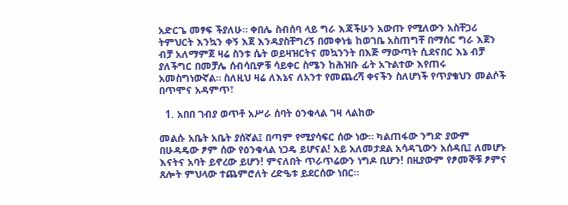አድርጌ መፃፍ ችያለሁ። ቀበሌ ስብሰባ ላይ ግራ እጃችሁን አውጡ የሚለውን አስቸጋሪ ትምህርት እንኳን ቀኝ እጀ እንዳያስቸግረኝ በመቀነቴ ከወገቤ አስጠግቸ በማሰር ግራ እጀን ብቻ አለማምጀ ዛሬ ስንቱ ሴት ወይዛዝርትና መኳንንት በእጅ ማውጣት ሲደናበር እኔ ብቻ ያለችግር በመቻሌ ሰብሳቢዎቹ ሳይቀር ስሜን ከሕዝቡ ፊት አጉልተው እየጠሩ አመስግነውኛል። ስለዚህ ዛሬ ለእኔና ለአንተ የመጨረሻ ቀናችን ስለሆነች የጥያቄህን መልሶች በጥሞና አዳምጥ፣

  1. አበበ ገብያ ወጥቶ አሥራ ሰባት ዕንቁላል ገዛ ላልከው

መልሱ አቤት አቤት ያሰኛል፤ በጣም የሚያሳፍር ሰው ነው። ካልጠፋው ንግድ ያውም በሁዳዴው ፆም ሰው የዕንቁላል ነጋዴ ይሆናል! አይ አለመታደል አሳዳጊውን አሰዳቢ፤ ለመሆኑ እናትና አባት ይኖረው ይሆን! ምናለበት ጥራጥሬውን ነግዶ ቢሆን! በዚያውም የፆመኞቹ ፆምና ጸሎት ምህላው ተጨምሮለት ረድዔቱ ይደርሰው ነበር።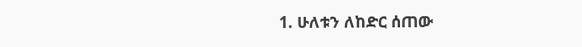1. ሁለቱን ለከድር ሰጠው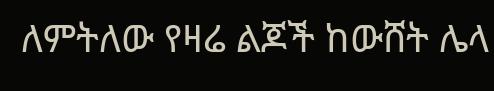ለምትለው የዛሬ ልጆች ከውሸት ሌላ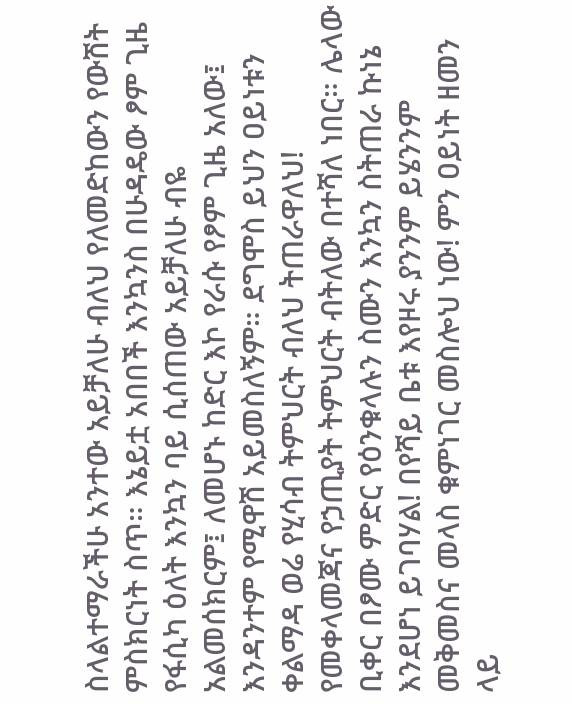ስላልተማራችሁ አንተው አይቻለሁ ብለህ የለመድከውን የውሽት ምስክርነት ስጥ። እኔይቷ አበበች እንኳንስ በሁዳዴው ፆም ጊዜ የፋሲካ ዕለት እንኳን ባይ ሲሰጠው አይቻለሁ ብዬ አልመሰክርም፤ ለመሆኑ ከድር እኮ የራሱ የፆም ጊዜ አለው፤ እንዳንተም የሚዋሽ አይመስለኝም። ደግሞስ ይህን ዐይነቱን ቀልማዳ ወሬ የሂሳብ ትምህርት ብለህ ትጠራዋለህ! የመቀላመጃና የኃጢያት ትምህርት ብትለው በተሻለ ነበር። ሌላው ቢቀር በፆሙ ምድር የዕንቁላሉን ስሙን እንኳን ስትጠራ ኩነኔ እንደሆነ ይገባሃል! በየሻይ ቤቱ እየዞሩ ያንንም ይሄንንም መቅመስና መላስ ቁምነገር መስሎህ ነው! ምን ዐይነት ዘመን ላይ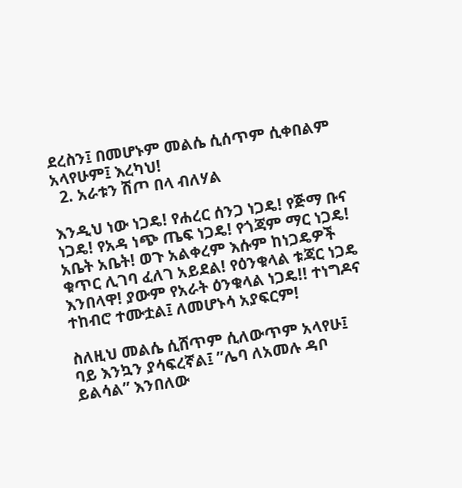ደረስን፤ በመሆኑም መልሴ ሲሰጥም ሲቀበልም አላየሁም፤ እረካህ!
  2. አራቱን ሽጦ በላ ብለሃል

እንዲህ ነው ነጋዴ! የሐረር ሰንጋ ነጋዴ! የጅማ ቡና ነጋዴ! የአዳ ነጭ ጤፍ ነጋዴ! የጎጃም ማር ነጋዴ! አቤት አቤት! ወጉ አልቀረም እሱም ከነጋዴዎች ቁጥር ሊገባ ፈለገ አይደል! የዕንቁላል ቱጃር ነጋዴ እንበላዋ! ያውም የአራት ዕንቁላል ነጋዴ!! ተነግዶና ተከብሮ ተሙቷል፤ ለመሆኑሳ አያፍርም!

ስለዚህ መልሴ ሲሸጥም ሲለውጥም አላየሁ፤ ባይ እንኳን ያሳፍረኛል፤ ”ሌባ ለአመሉ ዳቦ ይልሳል” እንበለው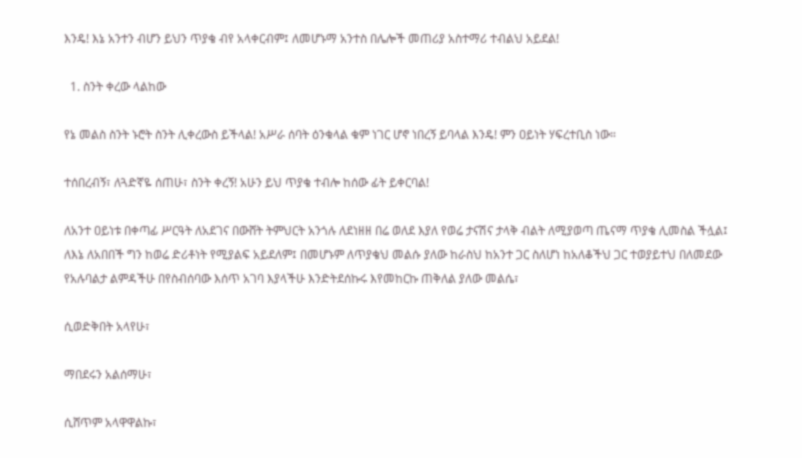እንዴ! እኔ አንተን ብሆን ይህን ጥያቄ ብየ አላቀርብም፤ ለመሆኑማ አንተስ በሌሎች መጠሪያ አስተማሪ ተብልህ አይደል!

  1. ስንት ቀረው ላልከው

የኔ መልስ ስንት ኑሮት ስንት ሊቀረውስ ይችላል! አሥራ ሰባት ዕንቁላል ቁም ነገር ሆኖ ነበረኝ ይባላል እንዴ! ምን ዐይነት ሃፍረተቢስ ነው።

ተሰበረብኝ፣ ለጓድኛዬ ሰጠሁ፣ ስንት ቀረኝ! አሁን ይህ ጥያቄ ተብሎ ከሰው ፊት ይቀርባል!

ለአንተ ዐይነቱ በቀጣፊ ሥርዓት ለአደገና በውሸት ትምህርት አንጎሉ ለደነዘዘ በሬ ወለደ እያለ የወሬ ታናሽና ታላቅ ብልት ለሚያወጣ ጤናማ ጥያቄ ሊመስል ችሏል፤ ለእኔ ለአበበች ግን ከወሬ ድሪቶነት የሚያልፍ አይደለም፤ በመሆኑም ለጥያቄህ መልሱ ያለው ከራስህ ከአንተ ጋር ስለሆነ ከአለቆችህ ጋር ተወያይተህ በለመደው የአሉባልታ ልምዳችሁ በየስብሰባው እሰጥ አገባ እያላችሁ እንድትደሰኩሩ እየመከርኩ ጠቅለል ያለው መልሴ፣

ሲወድቅበት አላየሁ፣

ማበደሩን አልሰማሁ፣

ሲሸጥም አላዋዋልኩ፣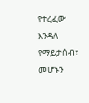የተረፈው እንዳለ የማይታሰብ፣ መሆኑን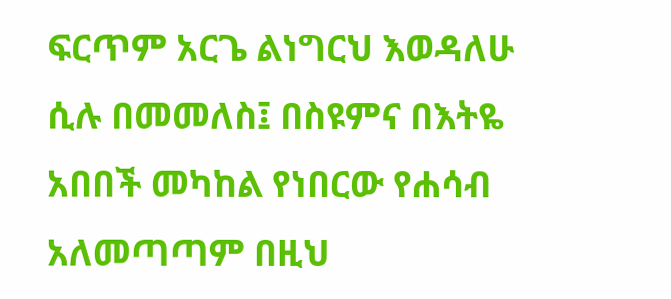ፍርጥም አርጌ ልነግርህ እወዳለሁ ሲሉ በመመለስ፤ በስዩምና በእትዬ አበበች መካከል የነበርው የሐሳብ አለመጣጣም በዚህ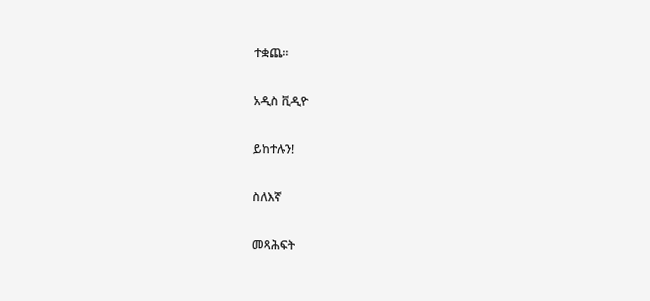ተቋጨ።

አዲስ ቪዲዮ

ይከተሉን!

ስለእኛ

መጻሕፍት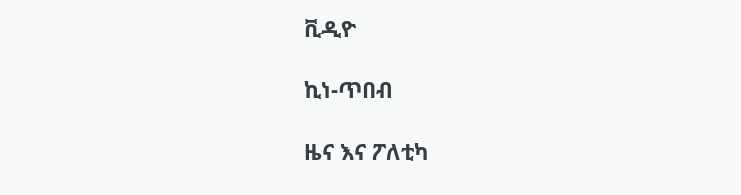ቪዲዮ

ኪነ-ጥበብ

ዜና እና ፖለቲካ